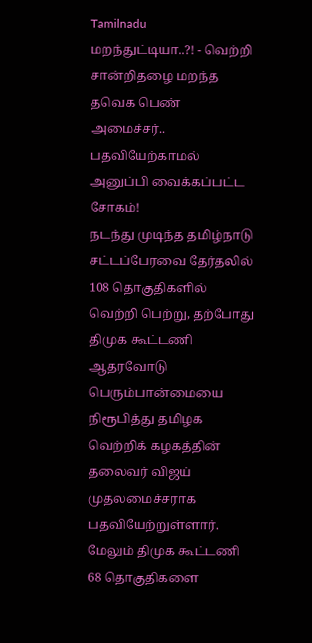Tamilnadu
மறந்துட்டியா..?! - வெற்றி சான்றிதழை மறந்த தவெக பெண் அமைச்சர்.. பதவியேற்காமல் அனுப்பி வைக்கப்பட்ட சோகம்!
நடந்து முடிந்த தமிழ்நாடு சட்டப்பேரவை தேர்தலில் 108 தொகுதிகளில் வெற்றி பெற்று, தற்போது திமுக கூட்டணி ஆதரவோடு பெரும்பான்மையை நிரூபித்து தமிழக வெற்றிக் கழகத்தின் தலைவர் விஜய் முதலமைச்சராக பதவியேற்றுள்ளார். மேலும் திமுக கூட்டணி 68 தொகுதிகளை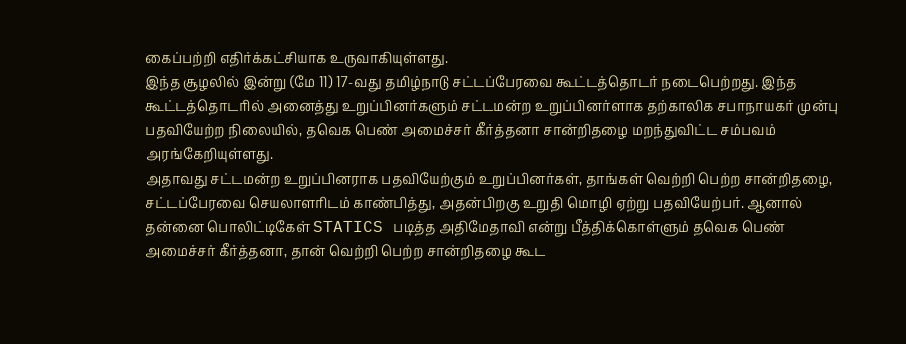கைப்பற்றி எதிர்க்கட்சியாக உருவாகியுள்ளது.
இந்த சூழலில் இன்று (மே 11) 17-வது தமிழ்நாடு சட்டப்பேரவை கூட்டத்தொடர் நடைபெற்றது. இந்த கூட்டத்தொடரில் அனைத்து உறுப்பினர்களும் சட்டமன்ற உறுப்பினர்ளாக தற்காலிக சபாநாயகர் முன்பு பதவியேற்ற நிலையில், தவெக பெண் அமைச்சர் கீர்த்தனா சான்றிதழை மறந்துவிட்ட சம்பவம் அரங்கேறியுள்ளது.
அதாவது சட்டமன்ற உறுப்பினராக பதவியேற்கும் உறுப்பினர்கள், தாங்கள் வெற்றி பெற்ற சான்றிதழை, சட்டப்பேரவை செயலாளரிடம் காண்பித்து, அதன்பிறகு உறுதி மொழி ஏற்று பதவியேற்பர். ஆனால் தன்னை பொலிட்டிகேள் STATICS படித்த அதிமேதாவி என்று பீத்திக்கொள்ளும் தவெக பெண் அமைச்சர் கீர்த்தனா, தான் வெற்றி பெற்ற சான்றிதழை கூட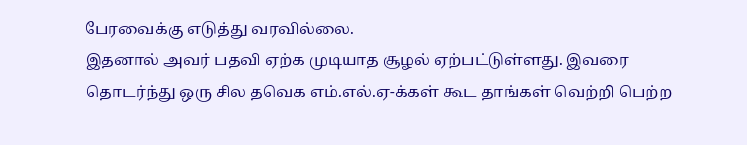பேரவைக்கு எடுத்து வரவில்லை.
இதனால் அவர் பதவி ஏற்க முடியாத சூழல் ஏற்பட்டுள்ளது. இவரை தொடர்ந்து ஒரு சில தவெக எம்.எல்.ஏ-க்கள் கூட தாங்கள் வெற்றி பெற்ற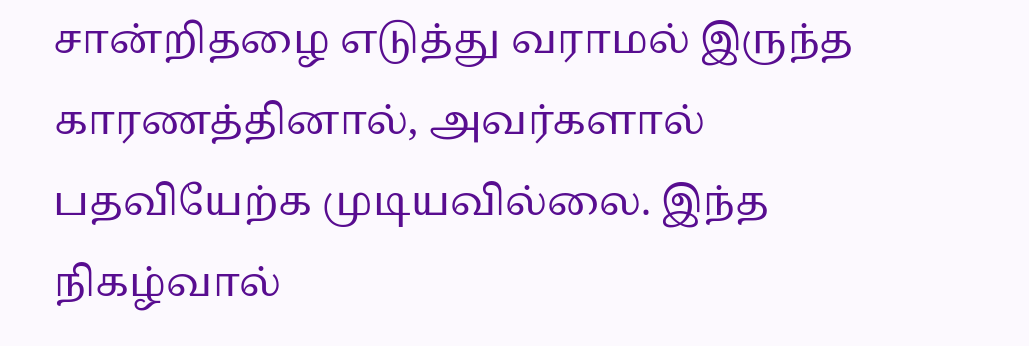சான்றிதழை எடுத்து வராமல் இருந்த காரணத்தினால், அவர்களால் பதவியேற்க முடியவில்லை. இந்த நிகழ்வால்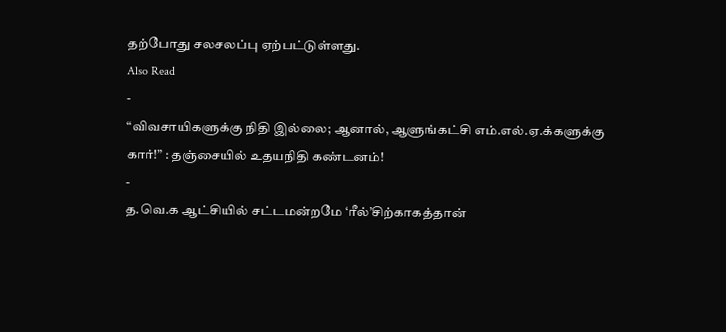தற்போது சலசலப்பு ஏற்பட்டுள்ளது.
Also Read
-
“விவசாயிகளுக்கு நிதி இல்லை; ஆனால், ஆளுங்கட்சி எம்.எல்.ஏ.க்களுக்கு கார்!” : தஞ்சையில் உதயநிதி கண்டனம்!
-
த.வெ.க ஆட்சியில் சட்டமன்றமே ‘ரீல்’சிற்காகத்தான்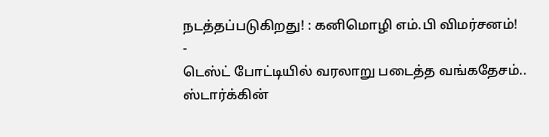நடத்தப்படுகிறது! : கனிமொழி எம்.பி விமர்சனம்!
-
டெஸ்ட் போட்டியில் வரலாறு படைத்த வங்கதேசம்.. ஸ்டார்க்கின்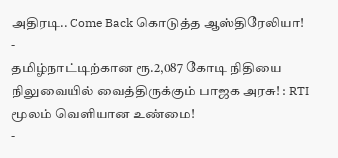அதிரடி.. Come Back கொடுத்த ஆஸ்திரேலியா!
-
தமிழ்நாட்டிற்கான ரூ.2,087 கோடி நிதியை நிலுவையில் வைத்திருக்கும் பாஜக அரசு! : RTI மூலம் வெளியான உண்மை!
-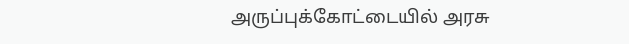அருப்புக்கோட்டையில் அரசு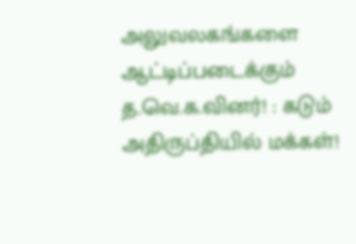அலுவலகங்களை ஆட்டிப்படைக்கும் த.வெ.க.வினர்! : கடும் அதிருப்தியில் மக்கள்!